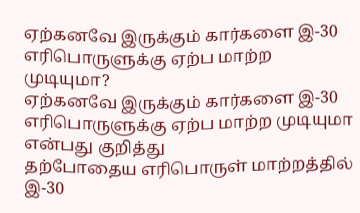ஏற்கனவே இருக்கும் கார்களை இ-30 எரிபொருளுக்கு ஏற்ப மாற்ற முடியுமா?
ஏற்கனவே இருக்கும் கார்களை இ-30 எரிபொருளுக்கு ஏற்ப மாற்ற முடியுமா என்பது குறித்து
தற்போதைய எரிபொருள் மாற்றத்தில் இ-30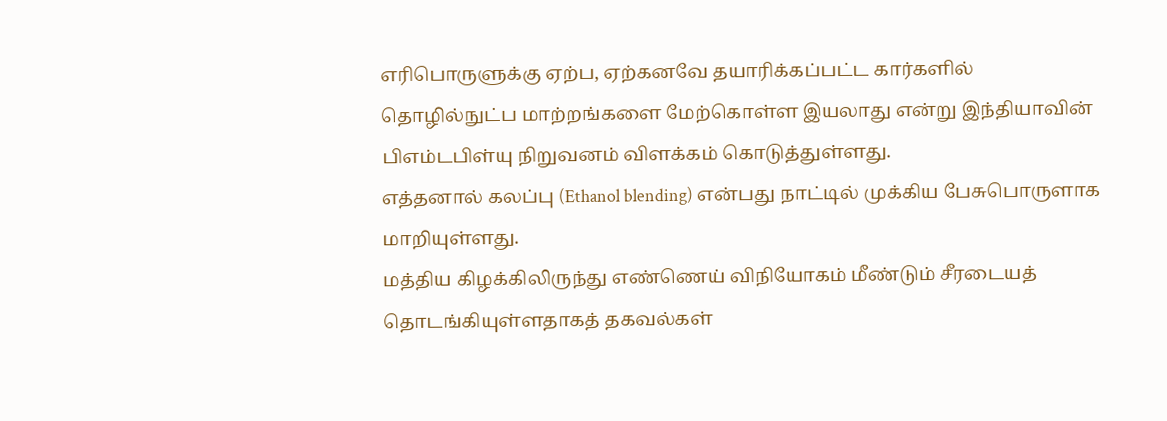எரிபொருளுக்கு ஏற்ப, ஏற்கனவே தயாரிக்கப்பட்ட கார்களில் தொழில்நுட்ப மாற்றங்களை மேற்கொள்ள இயலாது என்று இந்தியாவின் பிஎம்டபிள்யு நிறுவனம் விளக்கம் கொடுத்துள்ளது.
எத்தனால் கலப்பு (Ethanol blending) என்பது நாட்டில் முக்கிய பேசுபொருளாக மாறியுள்ளது.
மத்திய கிழக்கிலிருந்து எண்ணெய் விநியோகம் மீண்டும் சீரடையத் தொடங்கியுள்ளதாகத் தகவல்கள்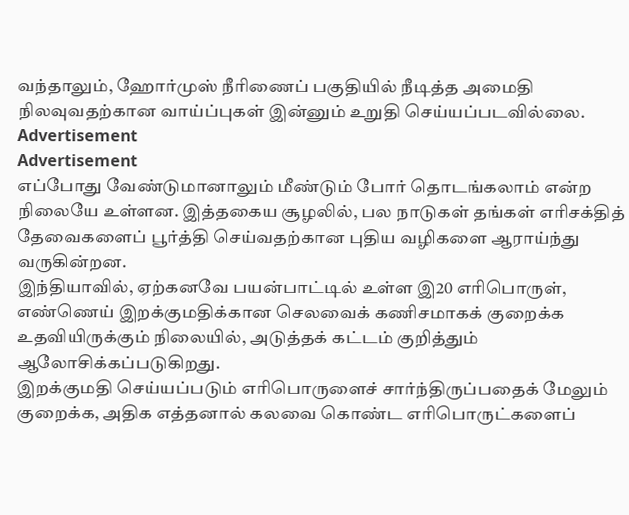வந்தாலும், ஹோர்முஸ் நீரிணைப் பகுதியில் நீடித்த அமைதி நிலவுவதற்கான வாய்ப்புகள் இன்னும் உறுதி செய்யப்படவில்லை.
Advertisement
Advertisement
எப்போது வேண்டுமானாலும் மீண்டும் போர் தொடங்கலாம் என்ற நிலையே உள்ளன. இத்தகைய சூழலில், பல நாடுகள் தங்கள் எரிசக்தித் தேவைகளைப் பூர்த்தி செய்வதற்கான புதிய வழிகளை ஆராய்ந்து வருகின்றன.
இந்தியாவில், ஏற்கனவே பயன்பாட்டில் உள்ள இ20 எரிபொருள், எண்ணெய் இறக்குமதிக்கான செலவைக் கணிசமாகக் குறைக்க உதவியிருக்கும் நிலையில், அடுத்தக் கட்டம் குறித்தும் ஆலோசிக்கப்படுகிறது.
இறக்குமதி செய்யப்படும் எரிபொருளைச் சார்ந்திருப்பதைக் மேலும் குறைக்க, அதிக எத்தனால் கலவை கொண்ட எரிபொருட்களைப்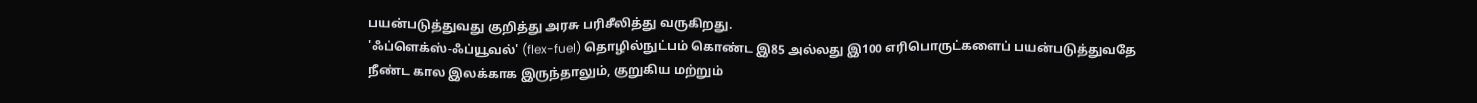பயன்படுத்துவது குறித்து அரசு பரிசீலித்து வருகிறது.
'ஃப்ளெக்ஸ்-ஃப்யூவல்' (flex-fuel) தொழில்நுட்பம் கொண்ட இ85 அல்லது இ100 எரிபொருட்களைப் பயன்படுத்துவதே நீண்ட கால இலக்காக இருந்தாலும், குறுகிய மற்றும்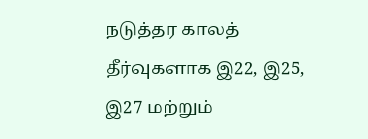நடுத்தர காலத் தீர்வுகளாக இ22, இ25, இ27 மற்றும்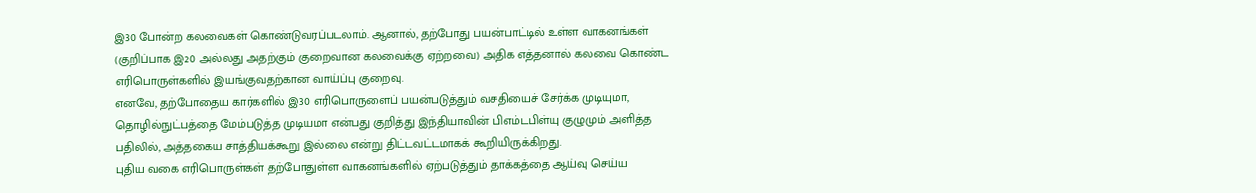இ30 போன்ற கலவைகள் கொண்டுவரப்படலாம். ஆனால், தற்போது பயன்பாட்டில் உள்ள வாகனங்கள் (குறிப்பாக இ20 அல்லது அதற்கும் குறைவான கலவைக்கு ஏற்றவை) அதிக எத்தனால் கலவை கொண்ட எரிபொருள்களில் இயங்குவதற்கான வாய்ப்பு குறைவு.
எனவே, தற்போதைய கார்களில் இ30 எரிபொருளைப் பயன்படுத்தும் வசதியைச் சேர்க்க முடியுமா, தொழில்நுட்பத்தை மேம்படுத்த முடியமா என்பது குறித்து இந்தியாவின் பிஎம்டபிள்யு குழுமும் அளித்த பதிலில், அத்தகைய சாத்தியக்கூறு இல்லை என்று திட்டவட்டமாகக் கூறியிருக்கிறது.
புதிய வகை எரிபொருள்கள் தற்போதுள்ள வாகனங்களில் ஏற்படுத்தும் தாக்கத்தை ஆய்வு செய்ய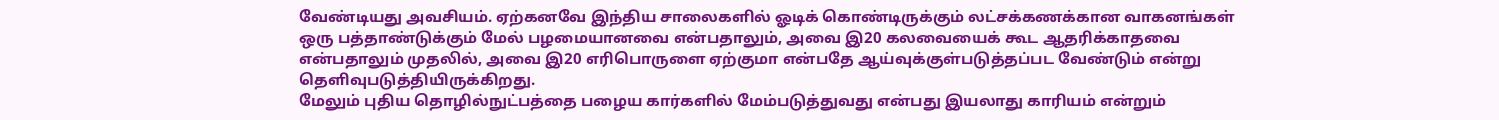வேண்டியது அவசியம். ஏற்கனவே இந்திய சாலைகளில் ஓடிக் கொண்டிருக்கும் லட்சக்கணக்கான வாகனங்கள் ஒரு பத்தாண்டுக்கும் மேல் பழமையானவை என்பதாலும், அவை இ20 கலவையைக் கூட ஆதரிக்காதவை என்பதாலும் முதலில், அவை இ20 எரிபொருளை ஏற்குமா என்பதே ஆய்வுக்குள்படுத்தப்பட வேண்டும் என்று தெளிவுபடுத்தியிருக்கிறது.
மேலும் புதிய தொழில்நுட்பத்தை பழைய கார்களில் மேம்படுத்துவது என்பது இயலாது காரியம் என்றும்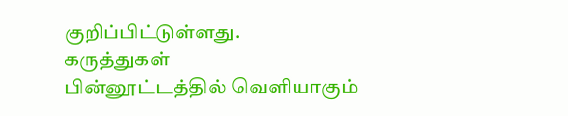குறிப்பிட்டுள்ளது.
கருத்துகள்
பின்னூட்டத்தில் வெளியாகும்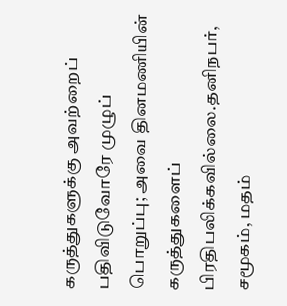கருத்துகளுக்கு அவற்றைப் பதிவிடுவோரே முழுப் பொறுப்பு; அவை தினமணியின் கருத்துகளைப் பிரதிபலிக்கவில்லை.தனிநபர், சமூகம், மதம்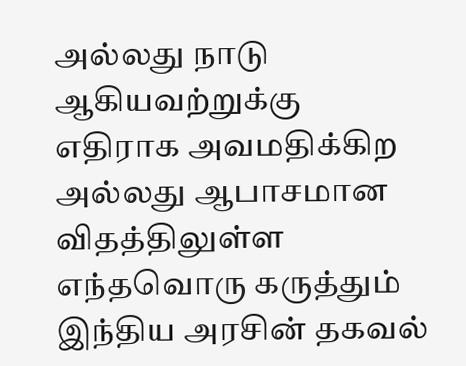அல்லது நாடு ஆகியவற்றுக்கு எதிராக அவமதிக்கிற அல்லது ஆபாசமான விதத்திலுள்ள எந்தவொரு கருத்தும் இந்திய அரசின் தகவல்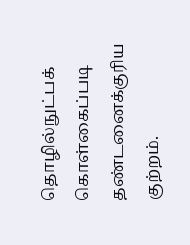தொழில்நுட்பக் கொள்கைப்படி தண்டனைக்குரிய குற்றம்.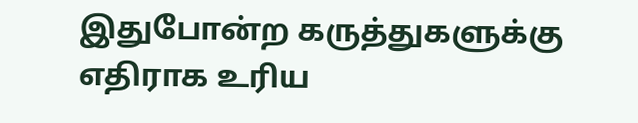இதுபோன்ற கருத்துகளுக்கு எதிராக உரிய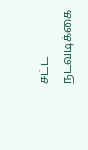சட்ட நடவடிக்கை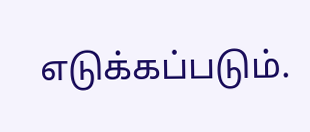எடுக்கப்படும்.